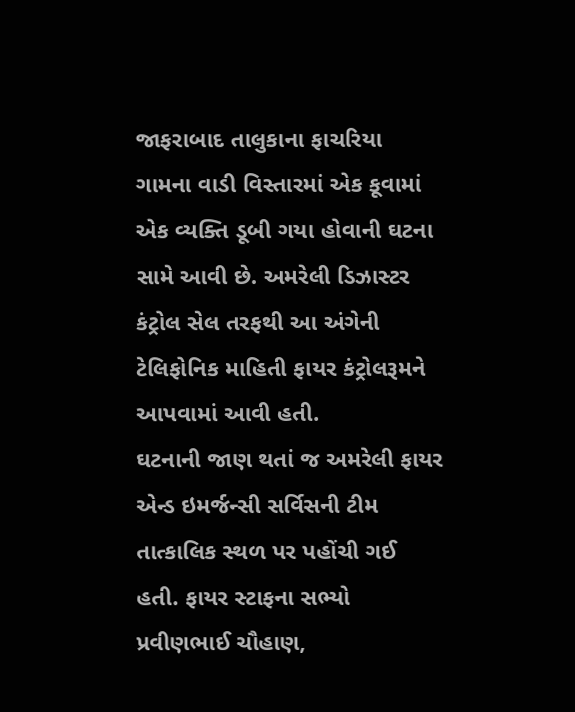જાફરાબાદ તાલુકાના ફાચરિયા ગામના વાડી વિસ્તારમાં એક કૂવામાં એક વ્યક્તિ ડૂબી ગયા હોવાની ઘટના સામે આવી છે. અમરેલી ડિઝાસ્ટર કંટ્રોલ સેલ તરફથી આ અંગેની ટેલિફોનિક માહિતી ફાયર કંટ્રોલરૂમને આપવામાં આવી હતી.
ઘટનાની જાણ થતાં જ અમરેલી ફાયર એન્ડ ઇમર્જન્સી સર્વિસની ટીમ તાત્કાલિક સ્થળ પર પહોંચી ગઈ હતી. ફાયર સ્ટાફના સભ્યો પ્રવીણભાઈ ચૌહાણ,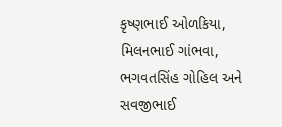કૃષ્ણભાઈ ઓળકિયા, મિલનભાઈ ગાંભવા, ભગવતસિંહ ગોહિલ અને સવજીભાઈ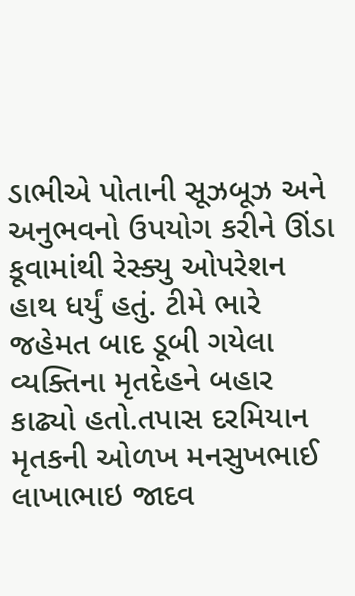ડાભીએ પોતાની સૂઝબૂઝ અને અનુભવનો ઉપયોગ કરીને ઊંડા કૂવામાંથી રેસ્ક્યુ ઓપરેશન હાથ ધર્યું હતું. ટીમે ભારે જહેમત બાદ ડૂબી ગયેલા વ્યક્તિના મૃતદેહને બહાર કાઢ્યો હતો.તપાસ દરમિયાન મૃતકની ઓળખ મનસુખભાઈ લાખાભાઇ જાદવ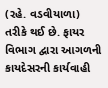(રહે. વડવીયાળા) તરીકે થઈ છે. ફાયર વિભાગ દ્વારા આગળની કાયદેસરની કાર્યવાહી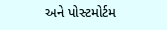અને પોસ્ટમોર્ટમ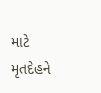માટે મૃતદેહને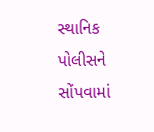સ્થાનિક પોલીસને સોંપવામાં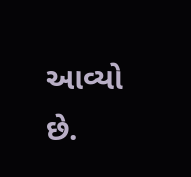આવ્યો છે.